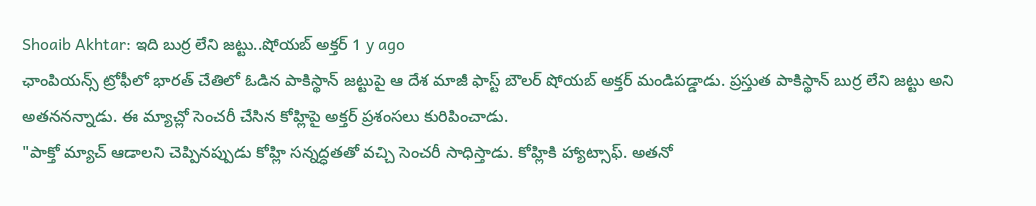Shoaib Akhtar: ఇది బుర్ర లేని జట్టు..షోయబ్ అక్తర్ 1 y ago
ఛాంపియన్స్ ట్రోఫీలో భారత్ చేతిలో ఓడిన పాకిస్థాన్ జట్టుపై ఆ దేశ మాజీ ఫాస్ట్ బౌలర్ షోయబ్ అక్తర్ మండిపడ్డాడు. ప్రస్తుత పాకిస్థాన్ బుర్ర లేని జట్టు అని అతననన్నాడు. ఈ మ్యాచ్లో సెంచరీ చేసిన కోహ్లిపై అక్తర్ ప్రశంసలు కురిపించాడు.
"పాక్తో మ్యాచ్ ఆడాలని చెప్పినప్పుడు కోహ్లి సన్నద్ధతతో వచ్చి సెంచరీ సాధిస్తాడు. కోహ్లికి హ్యాట్సాఫ్. అతనో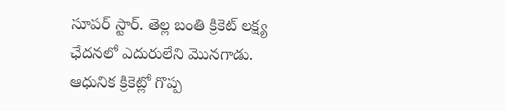సూపర్ స్టార్. తెల్ల బంతి క్రికెట్ లక్ష్య ఛేదనలో ఎదురులేని మొనగాడు. ఆధునిక క్రికెట్లో గొప్ప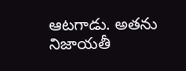ఆటగాడు. అతను నిజాయతీ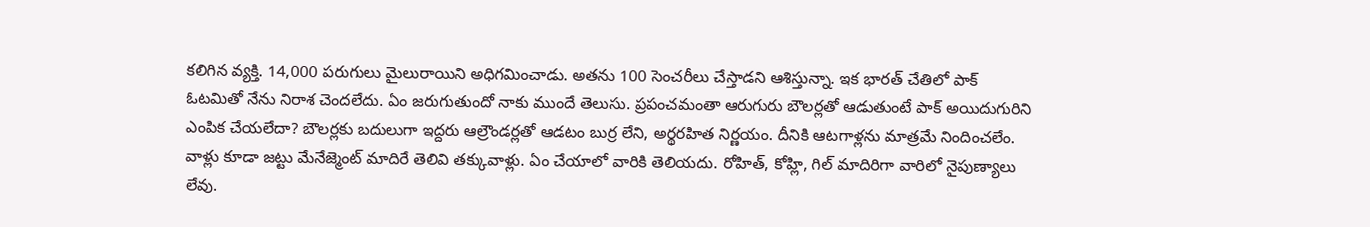కలిగిన వ్యక్తి. 14,000 పరుగులు మైలురాయిని అధిగమించాడు. అతను 100 సెంచరీలు చేస్తాడని ఆశిస్తున్నా. ఇక భారత్ చేతిలో పాక్ ఓటమితో నేను నిరాశ చెందలేదు. ఏం జరుగుతుందో నాకు ముందే తెలుసు. ప్రపంచమంతా ఆరుగురు బౌలర్లతో ఆడుతుంటే పాక్ అయిదుగురిని ఎంపిక చేయలేదా? బౌలర్లకు బదులుగా ఇద్దరు ఆల్రౌండర్లతో ఆడటం బుర్ర లేని, అర్థరహిత నిర్ణయం. దీనికి ఆటగాళ్లను మాత్రమే నిందించలేం. వాళ్లు కూడా జట్టు మేనేజ్మెంట్ మాదిరే తెలివి తక్కువాళ్లు. ఏం చేయాలో వారికి తెలియదు. రోహిత్, కోహ్లి, గిల్ మాదిరిగా వారిలో నైపుణ్యాలు లేవు.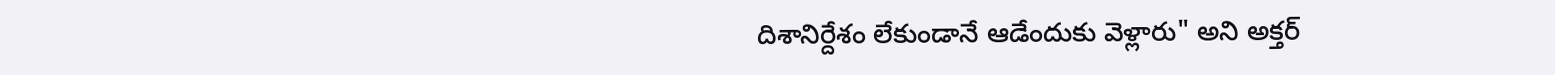దిశానిర్దేశం లేకుండానే ఆడేందుకు వెళ్లారు" అని అక్తర్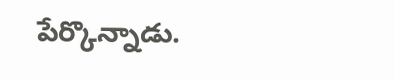పేర్కొన్నాడు.